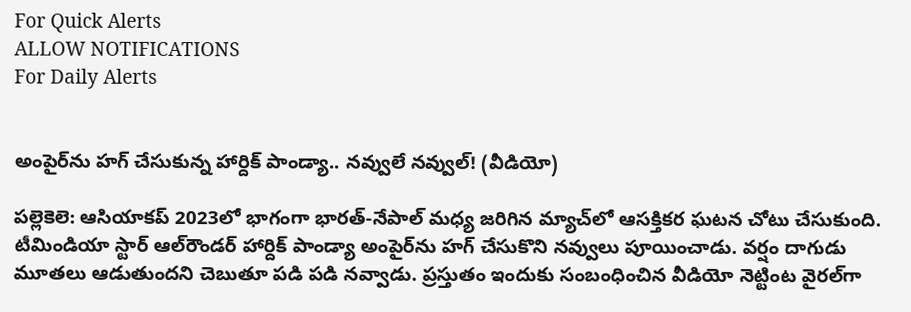For Quick Alerts
ALLOW NOTIFICATIONS
For Daily Alerts


అంపైర్‌ను హగ్ చేసుకున్న హార్దిక్ పాండ్యా.. నవ్వులే నవ్వుల్! (వీడియో)

పల్లెకెలె: ఆసియాకప్ 2023లో భాగంగా భారత్-నేపాల్ మధ్య జరిగిన మ్యాచ్‌లో ఆసక్తికర ఘటన చోటు చేసుకుంది. టీమిండియా స్టార్ ఆల్‌రౌండర్ హార్దిక్ పాండ్యా అంపైర్‌ను హగ్ చేసుకొని నవ్వులు పూయించాడు. వర్షం దాగుడు మూతలు ఆడుతుందని చెబుతూ పడి పడి నవ్వాడు. ప్రస్తుతం ఇందుకు సంబంధించిన వీడియో నెట్టింట వైరల్‌గా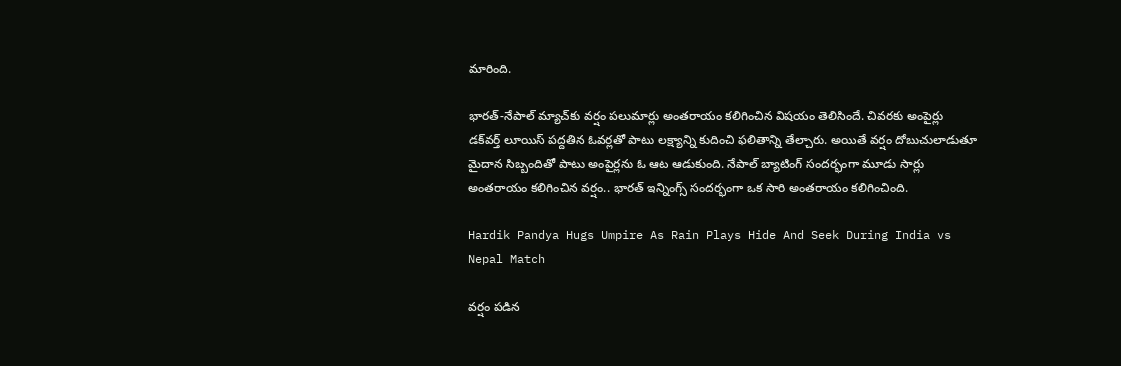మారింది.

భారత్-నేపాల్‌ మ్యాచ్‌కు వర్షం పలుమార్లు అంతరాయం కలిగించిన విషయం తెలిసిందే. చివరకు అంపైర్లు డక్‌వర్త్ లూయిస్ పద్దతిన ఓవర్లతో పాటు లక్ష్యాన్ని కుదించి ఫలితాన్ని తేల్చారు. అయితే వర్షం దోబుచులాడుతూ మైదాన సిబ్బందితో పాటు అంపైర్లను ఓ ఆట ఆడుకుంది. నేపాల్ బ్యాటింగ్ సందర్భంగా మూడు సార్లు అంతరాయం కలిగించిన వర్షం.. భారత్ ఇన్నింగ్స్ సందర్భంగా ఒక సారి అంతరాయం కలిగించింది.

Hardik Pandya Hugs Umpire As Rain Plays Hide And Seek During India vs Nepal Match

వర్షం పడిన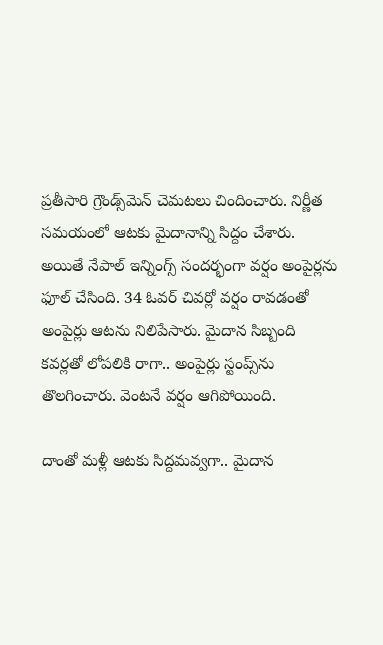ప్రతీసారి గ్రౌండ్స్‌మెన్ చెమటలు చిందించారు. నిర్ణీత సమయంలో ఆటకు మైదానాన్ని సిద్దం చేశారు. అయితే నేపాల్ ఇన్నింగ్స్ సందర్భంగా వర్షం అంపైర్లను ఫూల్ చేసింది. 34 ఓవర్‌ చివర్లో వర్షం రావడంతో అంపైర్లు ఆటను నిలిపేసారు. మైదాన సిబ్బంది కవర్లతో లోపలికి రాగా.. అంపైర్లు స్టంప్స్‌ను తొలగించారు. వెంటనే వర్షం ఆగిపోయింది.

దాంతో మళ్లీ ఆటకు సిద్దమవ్వగా.. మైదాన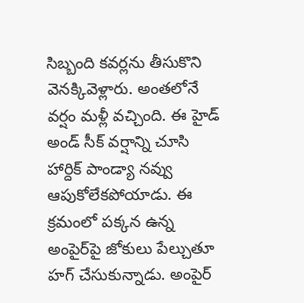సిబ్బంది కవర్లను తీసుకొని వెనక్కివెళ్లారు. అంతలోనే వర్షం మళ్లీ వచ్చింది. ఈ హైడ్ అండ్ సీక్ వర్షాన్ని చూసి హార్దిక్ పాండ్యా నవ్వు ఆపుకోలేకపోయాడు. ఈ క్రమంలో పక్కన ఉన్న అంపైర్‌పై జోకులు పేల్చుతూ హగ్ చేసుకున్నాడు. అంపైర్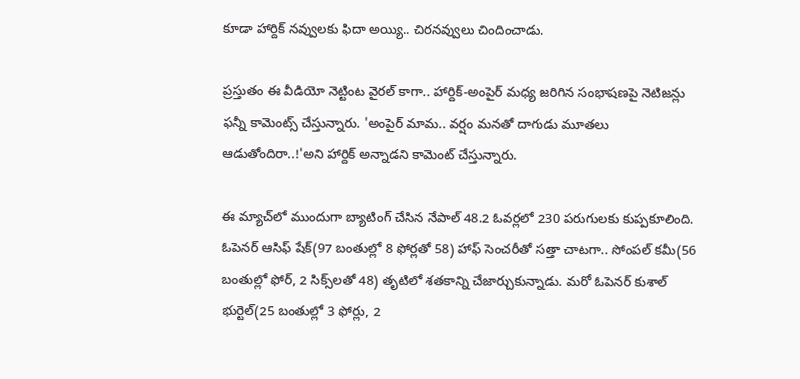కూడా హార్దిక్ నవ్వులకు ఫిదా అయ్యి.. చిరనవ్వులు చిందించాడు.

ప్రస్తుతం ఈ వీడియో నెట్టింట వైరల్‌ కాగా.. హార్దిక్-అంపైర్ మధ్య జరిగిన సంభాషణపై నెటిజన్లు ఫన్నీ కామెంట్స్ చేస్తున్నారు. 'అంపైర్ మామ.. వర్షం మనతో దాగుడు మూతలు ఆడుతోందిరా..!'అని హార్దిక్ అన్నాడని కామెంట్ చేస్తున్నారు.

ఈ మ్యాచ్‌లో ముందుగా బ్యాటింగ్ చేసిన నేపాల్ 48.2 ఓవర్లలో 230 పరుగులకు కుప్పకూలింది. ఓపెనర్ ఆసిఫ్ షేక్(97 బంతుల్లో 8 ఫోర్లతో 58) హాఫ్ సెంచరీతో సత్తా చాటగా.. సోంపల్ కమీ(56 బంతుల్లో ఫోర్, 2 సిక్స్‌లతో 48) తృటిలో శతకాన్ని చేజార్చుకున్నాడు. మరో ఓపెనర్ కుశాల్ భుర్టెల్(25 బంతుల్లో 3 ఫోర్లు, 2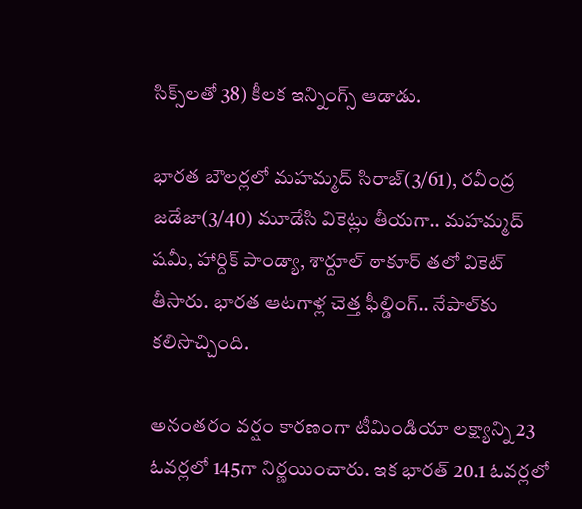సిక్స్‌లతో 38) కీలక ఇన్నింగ్స్ ఆడాడు.

భారత బౌలర్లలో మహమ్మద్ సిరాజ్(3/61), రవీంద్ర జడేజా(3/40) మూడేసి వికెట్లు తీయగా.. మహమ్మద్ షమీ, హార్దిక్ పాండ్యా, శార్దూల్ ఠాకూర్ తలో వికెట్ తీసారు. భారత ఆటగాళ్ల చెత్త ఫీల్డింగ్.. నేపాల్‌కు కలిసొచ్చింది.

అనంతరం వర్షం కారణంగా టీమిండియా లక్ష్యాన్ని 23 ఓవర్లలో 145గా నిర్ణయించారు. ఇక భారత్ 20.1 ఓవర్లలో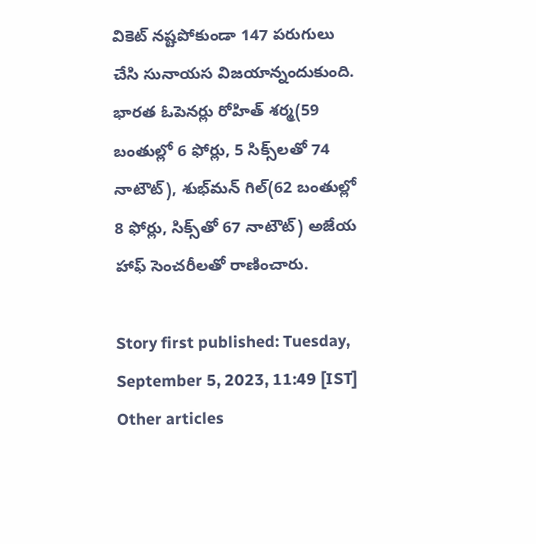వికెట్ నష్టపోకుండా 147 పరుగులు చేసి సునాయస విజయాన్నందుకుంది. భారత ఓపెనర్లు రోహిత్ శర్మ(59 బంతుల్లో 6 ఫోర్లు, 5 సిక్స్‌లతో 74 నాటౌట్), శుభ్‌మన్ గిల్(62 బంతుల్లో 8 ఫోర్లు, సిక్స్‌తో 67 నాటౌట్) అజేయ హాఫ్ సెంచరీలతో రాణించారు.

Story first published: Tuesday, September 5, 2023, 11:49 [IST]
Other articles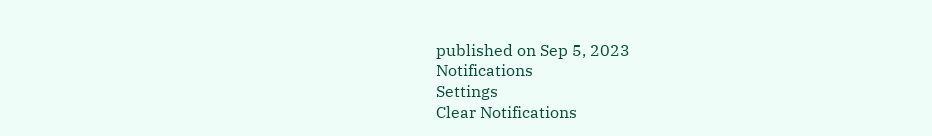published on Sep 5, 2023
Notifications
Settings
Clear Notifications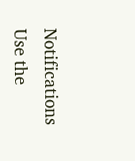Notifications
Use the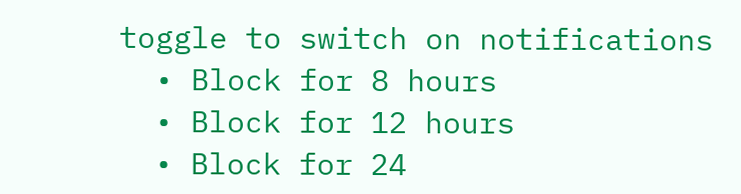toggle to switch on notifications
  • Block for 8 hours
  • Block for 12 hours
  • Block for 24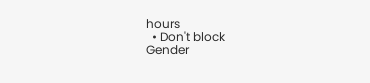hours
  • Don't block
Gender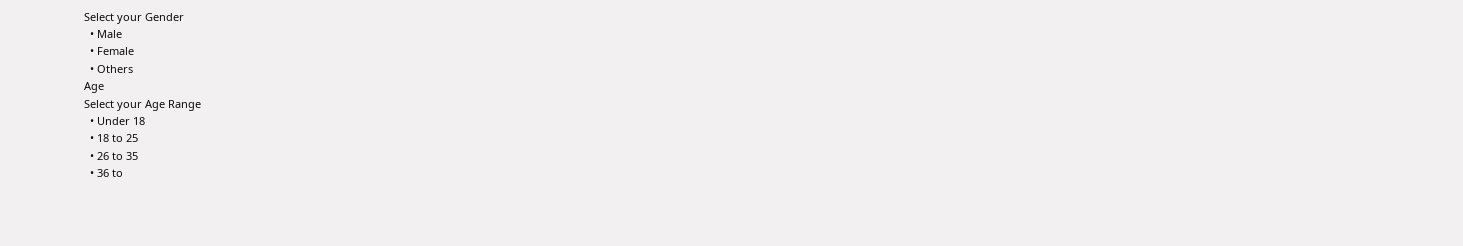Select your Gender
  • Male
  • Female
  • Others
Age
Select your Age Range
  • Under 18
  • 18 to 25
  • 26 to 35
  • 36 to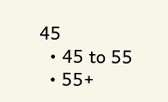45
  • 45 to 55
  • 55+